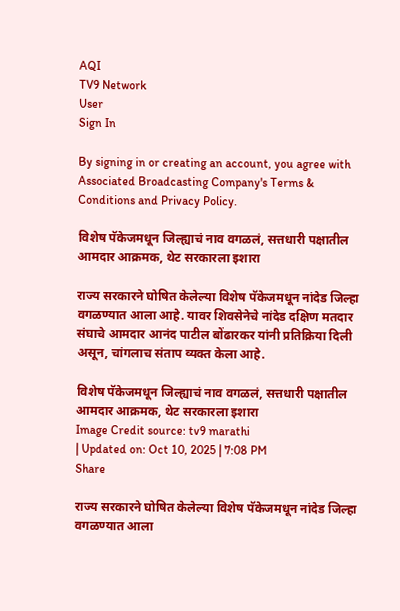AQI
TV9 Network
User
Sign In

By signing in or creating an account, you agree with Associated Broadcasting Company's Terms & Conditions and Privacy Policy.

विशेष पॅकेजमधून जिल्ह्याचं नाव वगळलं, सत्तधारी पक्षातील आमदार आक्रमक, थेट सरकारला इशारा

राज्य सरकारने घोषित केलेल्या विशेष पॅकेजमधून नांदेड जिल्हा वगळण्यात आला आहे. यावर शिवसेनेचे नांदेड दक्षिण मतदार संघाचे आमदार आनंद पाटील बोंढारकर यांनी प्रतिक्रिया दिली असून, चांगलाच संताप व्यक्त केला आहे.

विशेष पॅकेजमधून जिल्ह्याचं नाव वगळलं, सत्तधारी पक्षातील आमदार आक्रमक, थेट सरकारला इशारा
Image Credit source: tv9 marathi
| Updated on: Oct 10, 2025 | 7:08 PM
Share

राज्य सरकारने घोषित केलेल्या विशेष पॅकेजमधून नांदेड जिल्हा वगळण्यात आला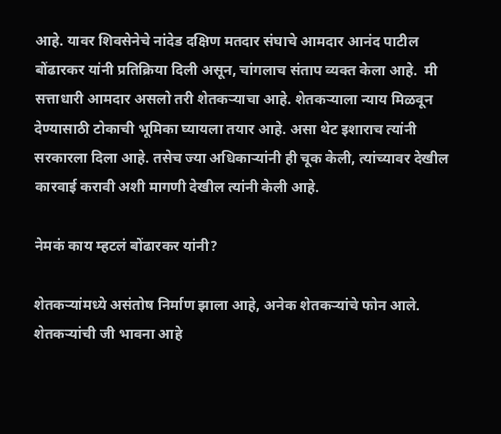आहे. यावर शिवसेनेचे नांदेड दक्षिण मतदार संघाचे आमदार आनंद पाटील बोंढारकर यांनी प्रतिक्रिया दिली असून, चांगलाच संताप व्यक्त केला आहे.  मी सत्ताधारी आमदार असलो तरी शेतकऱ्याचा आहे. शेतकऱ्याला न्याय मिळवून देण्यासाठी टोकाची भूमिका घ्यायला तयार आहे. असा थेट इशाराच त्यांनी सरकारला दिला आहे. तसेच ज्या अधिकाऱ्यांनी ही चूक केली, त्यांच्यावर देखील कारवाई करावी अशी मागणी देखील त्यांनी केली आहे.

नेमकं काय म्हटलं बोंढारकर यांनी?

शेतकऱ्यांमध्ये असंतोष निर्माण झाला आहे, अनेक शेतकऱ्यांचे फोन आले. शेतकऱ्यांची जी भावना आहे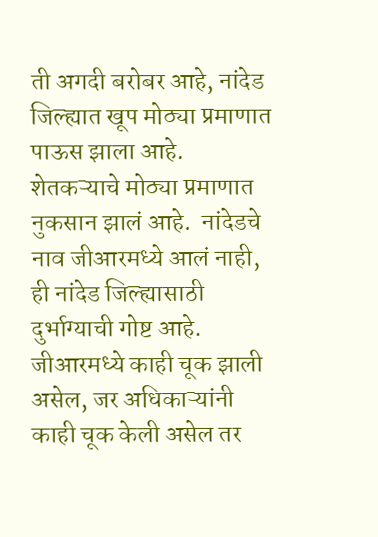ती अगदी बरोबर आहे, नांदेड जिल्ह्यात खूप मोठ्या प्रमाणात पाऊस झाला आहे.  शेतकऱ्याचे मोठ्या प्रमाणात नुकसान झालं आहे.  नांदेडचे नाव जीआरमध्ये आलं नाही, ही नांदेड जिल्ह्यासाठी दुर्भाग्याची गोष्ट आहे. जीआरमध्ये काही चूक झाली असेल, जर अधिकाऱ्यांनी काही चूक केली असेल तर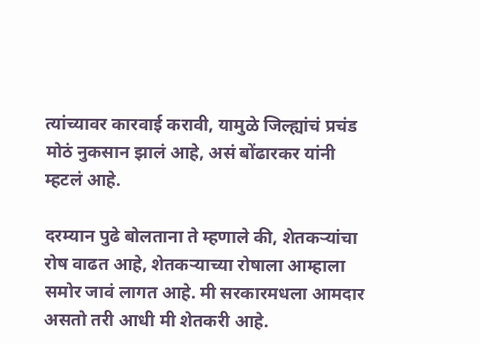त्यांच्यावर कारवाई करावी, यामुळे जिल्ह्यांचं प्रचंड मोठं नुकसान झालं आहे, असं बोंढारकर यांनी म्हटलं आहे.

दरम्यान पुढे बोलताना ते म्हणाले की, शेतकऱ्यांचा रोष वाढत आहे, शेतकऱ्याच्या रोषाला आम्हाला समोर जावं लागत आहे. मी सरकारमधला आमदार असतो तरी आधी मी शेतकरी आहे.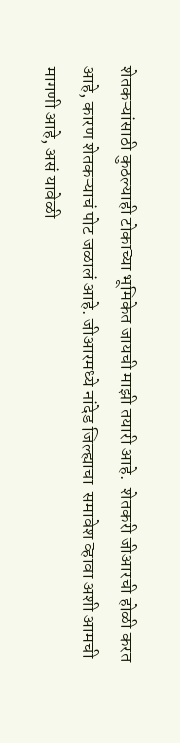शेतकऱ्यांसाठी कुठल्याही टोकाच्या भूमिकेत जायची माझी तयारी आहे.  शेतकरी जीआरची होळी करत आहे, कारण शेतकऱ्याचं पोट जळालं आहे. जीआरमध्ये नांदेड जिल्ह्याचा  समावेश व्हावा अशी आमची मागणी आहे, असं यावेळी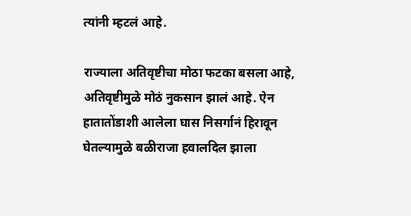त्यांनी म्हटलं आहे.

राज्याला अतिवृष्टीचा मोठा फटका बसला आहे, अतिवृष्टीमुळे मोठं नुकसान झालं आहे. ऐन हातातोंडाशी आलेला घास निसर्गानं हिरावून घेतल्यामुळे बळीराजा हवालदिल झाला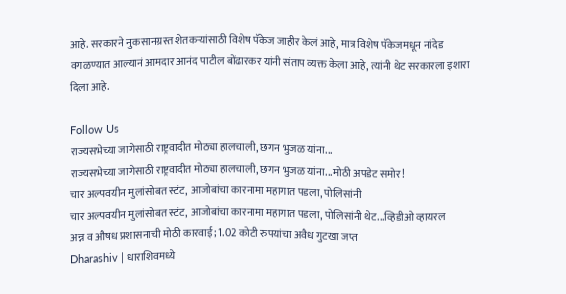आहे. सरकारने नुकसानग्रस्त शेतकऱ्यांसाठी विशेष पॅकेज जाहीर केलं आहे, मात्र विशेष पॅकेजमधून नांदेड वगळण्यात आल्यानं आमदार आनंद पाटील बोंढारकर यांनी संताप व्यक्त केला आहे, त्यांनी थेट सरकारला इशारा दिला आहे.

Follow Us
राज्यसभेच्या जागेसाठी राष्ट्रवादीत मोठ्या हालचाली, छगन भुजळ यांना...
राज्यसभेच्या जागेसाठी राष्ट्रवादीत मोठ्या हालचाली, छगन भुजळ यांना...मोठी अपडेट समोर!
चार अल्पवयीन मुलांसोबत स्टंट, आजोबांचा कारनामा महागात पडला, पोलिसांनी
चार अल्पवयीन मुलांसोबत स्टंट, आजोबांचा कारनामा महागात पडला, पोलिसांनी थेट...व्हिडीओ व्हायरल
अन्न व औषध प्रशासनाची मोठी कारवाई; 1.02 कोटी रुपयांचा अवैध गुटखा जप्त
Dharashiv | धाराशिवमध्ये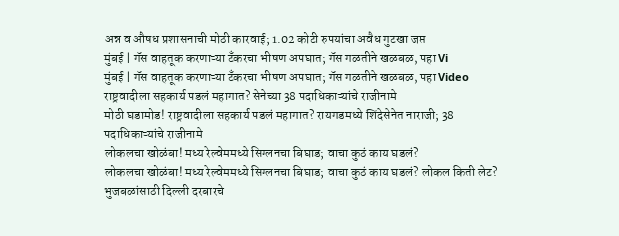अन्न व औषध प्रशासनाची मोठी कारवाई; 1.02 कोटी रुपयांचा अवैध गुटखा जप्त
मुंबई | गॅस वाहतूक करणाऱ्या टँकरचा भीषण अपघात; गॅस गळतीने खळबळ, पहा Vi
मुंबई | गॅस वाहतूक करणाऱ्या टँकरचा भीषण अपघात; गॅस गळतीने खळबळ, पहा Video
राष्ट्रवादीला सहकार्य पडलं महागात? सेनेच्या 38 पदाधिकाऱ्यांचे राजीनामे
मोठी घडामोड! राष्ट्रवादीला सहकार्य पडलं महागात? रायगडमध्ये शिंदेसेनेत नाराजी; 38 पदाधिकाऱ्यांचे राजीनामे
लोकलचा खोळंबा! मध्य रेल्वेममध्ये सिग्लनचा बिघाड; वाचा कुठं काय घडलं?
लोकलचा खोळंबा! मध्य रेल्वेममध्ये सिग्लनचा बिघाड; वाचा कुठं काय घडलं? लोकल किती लेट?
भुजबळांसाठी दिल्ली दरबारचे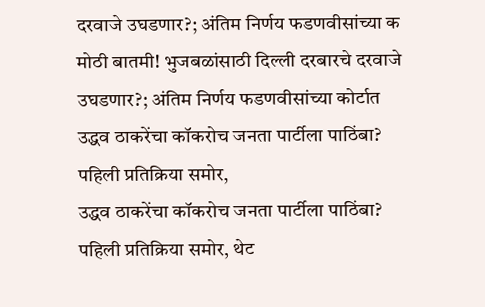दरवाजे उघडणार?; अंतिम निर्णय फडणवीसांच्या क
मोठी बातमी! भुजबळांसाठी दिल्ली दरबारचे दरवाजे उघडणार?; अंतिम निर्णय फडणवीसांच्या कोर्टात
उद्धव ठाकरेंचा कॉकरोच जनता पार्टीला पाठिंबा? पहिली प्रतिक्रिया समोर,
उद्धव ठाकरेंचा कॉकरोच जनता पार्टीला पाठिंबा? पहिली प्रतिक्रिया समोर, थेट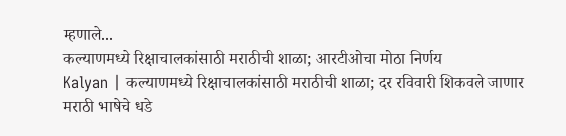म्हणाले...
कल्याणमध्ये रिक्षाचालकांसाठी मराठीची शाळा; आरटीओचा मोठा निर्णय
Kalyan | कल्याणमध्ये रिक्षाचालकांसाठी मराठीची शाळा; दर रविवारी शिकवले जाणार मराठी भाषेचे धडे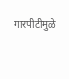गारपीटीमुळे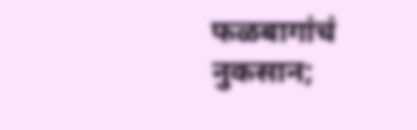फळबागांचं नुकसान;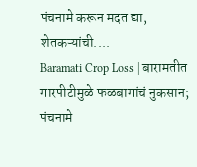पंचनामे करून मदत द्या, शेतकऱ्यांची....
Baramati Crop Loss | बारामतीत गारपीटीमुळे फळबागांचं नुकसान; पंचनामे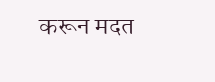करून मदत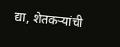द्या, शेतकऱ्यांची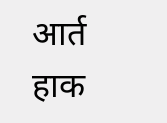आर्त हाक